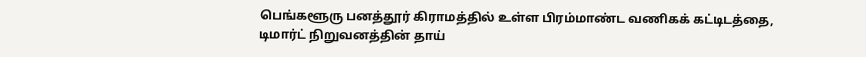பெங்களூரு பனத்தூர் கிராமத்தில் உள்ள பிரம்மாண்ட வணிகக் கட்டிடத்தை, டிமார்ட் நிறுவனத்தின் தாய்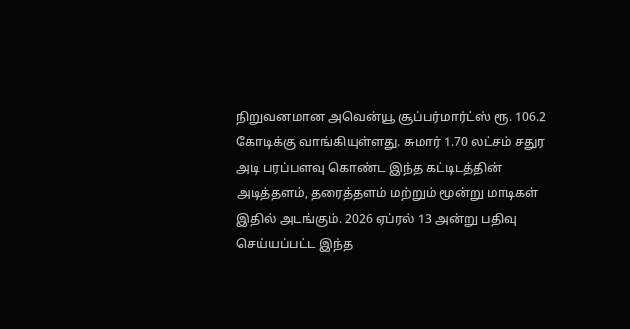நிறுவனமான அவென்யூ சூப்பர்மார்ட்ஸ் ரூ. 106.2 கோடிக்கு வாங்கியுள்ளது. சுமார் 1.70 லட்சம் சதுர அடி பரப்பளவு கொண்ட இந்த கட்டிடத்தின் அடித்தளம், தரைத்தளம் மற்றும் மூன்று மாடிகள் இதில் அடங்கும். 2026 ஏப்ரல் 13 அன்று பதிவு செய்யப்பட்ட இந்த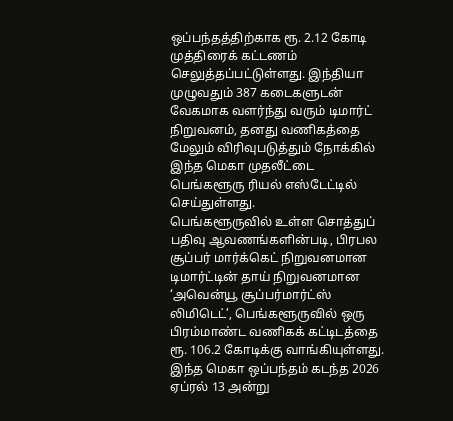ஒப்பந்தத்திற்காக ரூ. 2.12 கோடி முத்திரைக் கட்டணம் செலுத்தப்பட்டுள்ளது. இந்தியா முழுவதும் 387 கடைகளுடன் வேகமாக வளர்ந்து வரும் டிமார்ட் நிறுவனம், தனது வணிகத்தை மேலும் விரிவுபடுத்தும் நோக்கில் இந்த மெகா முதலீட்டை பெங்களூரு ரியல் எஸ்டேட்டில் செய்துள்ளது.
பெங்களூருவில் உள்ள சொத்துப் பதிவு ஆவணங்களின்படி, பிரபல சூப்பர் மார்க்கெட் நிறுவனமான டிமார்ட்டின் தாய் நிறுவனமான ‘அவென்யூ சூப்பர்மார்ட்ஸ் லிமிடெட்’, பெங்களூருவில் ஒரு பிரம்மாண்ட வணிகக் கட்டிடத்தை ரூ. 106.2 கோடிக்கு வாங்கியுள்ளது.
இந்த மெகா ஒப்பந்தம் கடந்த 2026 ஏப்ரல் 13 அன்று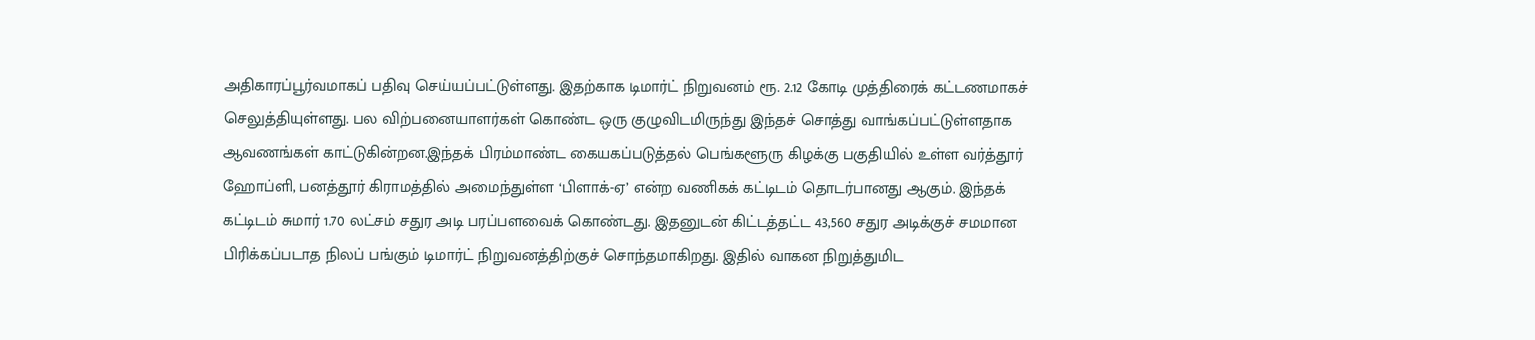அதிகாரப்பூர்வமாகப் பதிவு செய்யப்பட்டுள்ளது. இதற்காக டிமார்ட் நிறுவனம் ரூ. 2.12 கோடி முத்திரைக் கட்டணமாகச் செலுத்தியுள்ளது. பல விற்பனையாளர்கள் கொண்ட ஒரு குழுவிடமிருந்து இந்தச் சொத்து வாங்கப்பட்டுள்ளதாக ஆவணங்கள் காட்டுகின்றன.இந்தக் பிரம்மாண்ட கையகப்படுத்தல் பெங்களூரு கிழக்கு பகுதியில் உள்ள வர்த்தூர் ஹோப்ளி, பனத்தூர் கிராமத்தில் அமைந்துள்ள ‘பிளாக்-ஏ’ என்ற வணிகக் கட்டிடம் தொடர்பானது ஆகும். இந்தக் கட்டிடம் சுமார் 1.70 லட்சம் சதுர அடி பரப்பளவைக் கொண்டது. இதனுடன் கிட்டத்தட்ட 43,560 சதுர அடிக்குச் சமமான பிரிக்கப்படாத நிலப் பங்கும் டிமார்ட் நிறுவனத்திற்குச் சொந்தமாகிறது. இதில் வாகன நிறுத்துமிட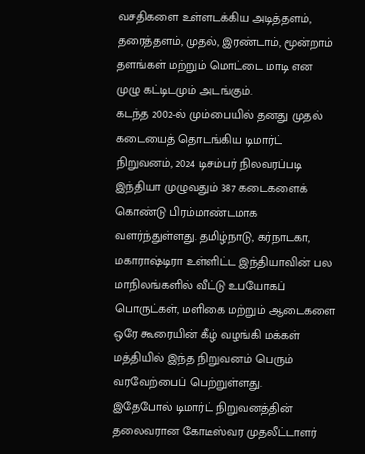வசதிகளை உள்ளடக்கிய அடித்தளம், தரைத்தளம், முதல், இரண்டாம், மூன்றாம் தளங்கள் மற்றும் மொட்டை மாடி என முழு கட்டிடமும் அடங்கும்.
கடந்த 2002-ல் மும்பையில் தனது முதல் கடையைத் தொடங்கிய டிமார்ட் நிறுவனம், 2024 டிசம்பர் நிலவரப்படி இந்தியா முழுவதும் 387 கடைகளைக் கொண்டு பிரம்மாண்டமாக வளர்ந்துள்ளது. தமிழ்நாடு, கர்நாடகா, மகாராஷ்டிரா உள்ளிட்ட இந்தியாவின் பல மாநிலங்களில் வீட்டு உபயோகப் பொருட்கள், மளிகை மற்றும் ஆடைகளை ஒரே கூரையின் கீழ் வழங்கி மக்கள் மத்தியில் இந்த நிறுவனம் பெரும் வரவேற்பைப் பெற்றுள்ளது.
இதேபோல் டிமார்ட் நிறுவனத்தின் தலைவரான கோடீஸ்வர முதலீட்டாளர்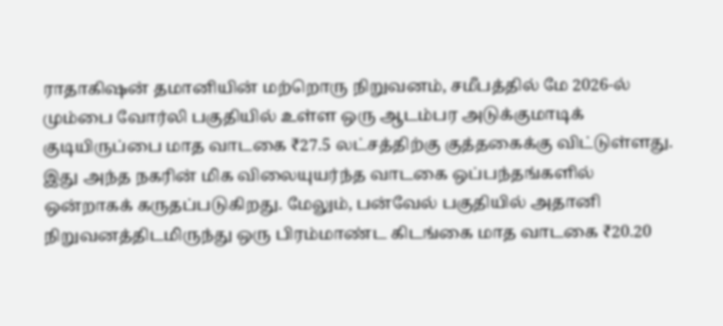ராதாகிஷன் தமானியின் மற்றொரு நிறுவனம், சமீபத்தில் மே 2026-ல் மும்பை வோர்லி பகுதியில் உள்ள ஒரு ஆடம்பர அடுக்குமாடிக் குடியிருப்பை மாத வாடகை ₹27.5 லட்சத்திற்கு குத்தகைக்கு விட்டுள்ளது. இது அந்த நகரின் மிக விலையுயர்ந்த வாடகை ஒப்பந்தங்களில் ஒன்றாகக் கருதப்படுகிறது. மேலும், பன்வேல் பகுதியில் அதானி நிறுவனத்திடமிருந்து ஒரு பிரம்மாண்ட கிடங்கை மாத வாடகை ₹20.20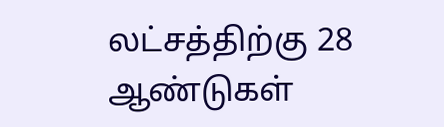லட்சத்திற்கு 28 ஆண்டுகள்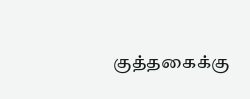குத்தகைக்கு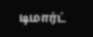டிமார்ட்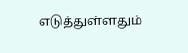எடுத்துள்ளதும்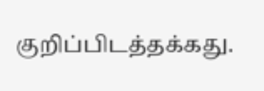குறிப்பிடத்தக்கது.